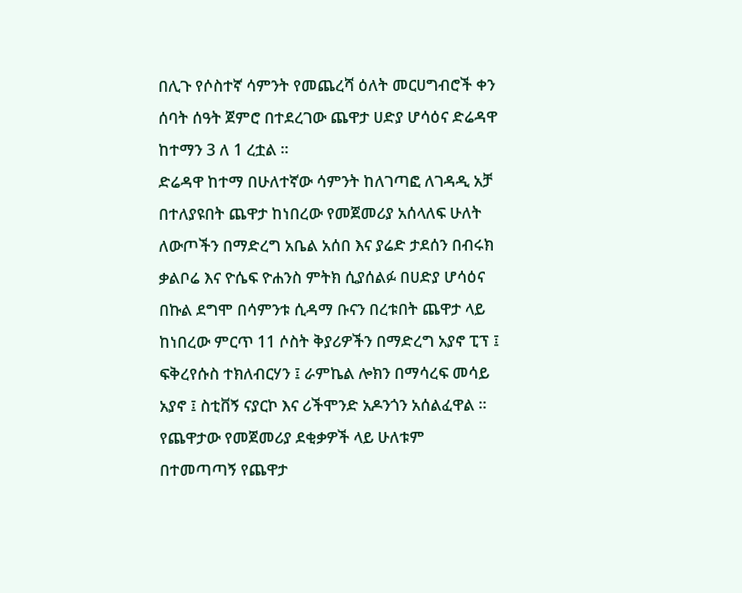በሊጉ የሶስተኛ ሳምንት የመጨረሻ ዕለት መርሀግብሮች ቀን ሰባት ሰዓት ጀምሮ በተደረገው ጨዋታ ሀድያ ሆሳዕና ድሬዳዋ ከተማን 3 ለ 1 ረቷል ።
ድሬዳዋ ከተማ በሁለተኛው ሳምንት ከለገጣፎ ለገዳዲ አቻ በተለያዩበት ጨዋታ ከነበረው የመጀመሪያ አሰላለፍ ሁለት ለውጦችን በማድረግ አቤል አሰበ እና ያሬድ ታደሰን በብሩክ ቃልቦሬ እና ዮሴፍ ዮሐንስ ምትክ ሲያሰልፉ በሀድያ ሆሳዕና በኩል ደግሞ በሳምንቱ ሲዳማ ቡናን በረቱበት ጨዋታ ላይ ከነበረው ምርጥ 11 ሶስት ቅያሪዎችን በማድረግ አያኖ ፒፕ ፤ ፍቅረየሱስ ተክለብርሃን ፤ ራምኬል ሎክን በማሳረፍ መሳይ አያኖ ፤ ስቲቨኝ ናያርኮ እና ሪችሞንድ አዶንጎን አሰልፈዋል ።
የጨዋታው የመጀመሪያ ደቂቃዎች ላይ ሁለቱም በተመጣጣኝ የጨዋታ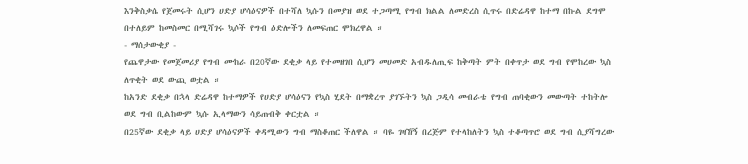እንቅስቃሴ የጀመሩት ሲሆን ሀድያ ሆሳዕናዎች በተሻለ ኳሱን በመያዝ ወደ ተጋጣሚ የግብ ክልል ለመድረስ ሲጥሩ በድሬዳዋ ከተማ በኩል ደግሞ በተለይም ከመስመር በሚሻገሩ ኳሶች የግብ ዕድሎችን ለመፍጠር ሞክረዋል ።
- ማሰታውቂያ -
የጨዋታው የመጀመሪያ የግብ ሙከራ በ20ኛው ደቂቃ ላይ የተመዘገበ ሲሆን መሀመድ አብዱለጢፍ ከቅጣት ምት በቀጥታ ወደ ግብ የሞከረው ኳስ ለጥቂት ወደ ውጪ ወቷል ።
ከአንድ ደቂቃ በኋላ ድሬዳዋ ከተማዎች የሀድያ ሆሳዕናን የኳስ ሂደት በማቋረጥ ያገኙትን ኳስ ጋዲሳ መብራቴ የግብ ጠባቂውን መውጣት ተከትሎ ወደ ግብ ቢልከውም ኳሱ ኢላማውን ሳይጠብቅ ቀርቷል ።
በ25ኛው ደቂቃ ላይ ሀድያ ሆሳዕናዎች ቀዳሚውን ግብ ማስቆጠር ችለዋል ። ባዬ ገዛኸኝ በረጅም የተላከለትን ኳስ ተቆጣጥሮ ወደ ግብ ሲያሻግረው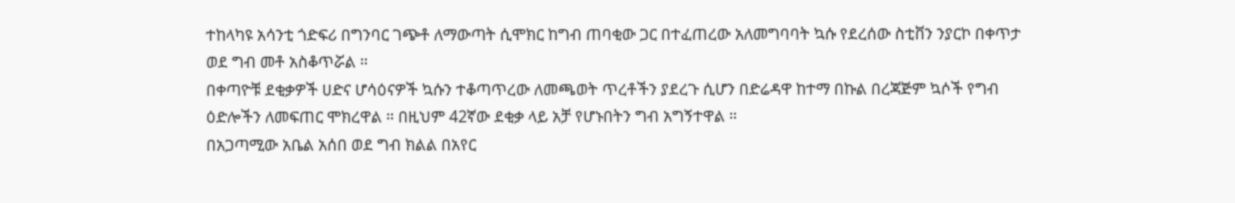ተከላካዩ አሳንቲ ጎድፍሪ በግንባር ገጭቶ ለማውጣት ሲሞክር ከግብ ጠባቂው ጋር በተፈጠረው አለመግባባት ኳሱ የደረሰው ስቲቨን ንያርኮ በቀጥታ ወደ ግብ መቶ አስቆጥሯል ።
በቀጣዮቹ ደቂቃዎች ሀድና ሆሳዕናዎች ኳሱን ተቆጣጥረው ለመጫወት ጥረቶችን ያደረጉ ሲሆን በድሬዳዋ ከተማ በኩል በረጃጅም ኳሶች የግብ ዕድሎችን ለመፍጠር ሞክረዋል ። በዚህም 42ኛው ደቂቃ ላይ አቻ የሆኑበትን ግብ አግኝተዋል ።
በአጋጣሚው አቤል አሰበ ወደ ግብ ክልል በአየር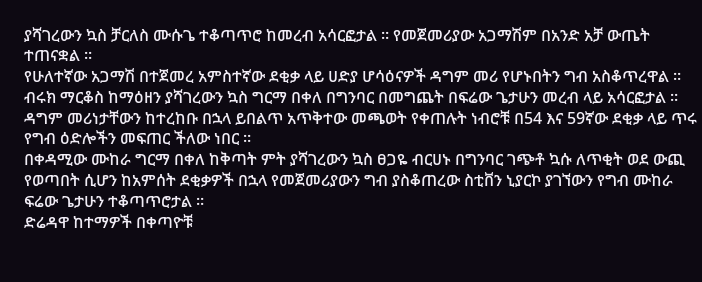ያሻገረውን ኳስ ቻርለስ ሙሱጌ ተቆጣጥሮ ከመረብ አሳርፎታል ። የመጀመሪያው አጋማሽም በአንድ አቻ ውጤት ተጠናቋል ።
የሁለተኛው አጋማሽ በተጀመረ አምስተኛው ደቂቃ ላይ ሀድያ ሆሳዕናዎች ዳግም መሪ የሆኑበትን ግብ አስቆጥረዋል ። ብሩክ ማርቆስ ከማዕዘን ያሻገረውን ኳስ ግርማ በቀለ በግንባር በመግጨት በፍሬው ጌታሁን መረብ ላይ አሳርፎታል ።
ዳግም መሪነታቸውን ከተረከቡ በኋላ ይበልጥ አጥቅተው መጫወት የቀጠሉት ነብሮቹ በ54 እና 59ኛው ደቂቃ ላይ ጥሩ የግብ ዕድሎችን መፍጠር ችለው ነበር ።
በቀዳሚው ሙከራ ግርማ በቀለ ከቅጣት ምት ያሻገረውን ኳስ ፀጋዬ ብርሀኑ በግንባር ገጭቶ ኳሱ ለጥቂት ወደ ውጪ የወጣበት ሲሆን ከአምሰት ደቂቃዎች በኋላ የመጀመሪያውን ግብ ያስቆጠረው ስቲቨን ኒያርኮ ያገኘውን የግብ ሙከራ ፍሬው ጌታሁን ተቆጣጥሮታል ።
ድሬዳዋ ከተማዎች በቀጣዮቹ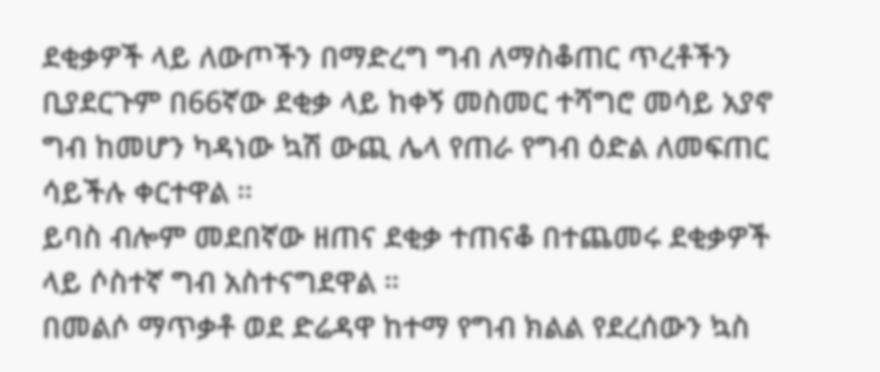ደቂቃዎች ላይ ለውጦችን በማድረግ ግብ ለማስቆጠር ጥረቶችን ቢያደርጉም በ66ኛው ደቂቃ ላይ ከቀኝ መስመር ተሻግሮ መሳይ አያኖ ግብ ከመሆን ካዳነው ኳሽ ውጪ ሌላ የጠራ የግብ ዕድል ለመፍጠር ሳይችሉ ቀርተዋል ።
ይባስ ብሎም መደበኛው ዘጠና ደቂቃ ተጠናቆ በተጨመሩ ደቂቃዎች ላይ ሶስተኛ ግብ አስተናግደዋል ።
በመልሶ ማጥቃቶ ወደ ድሬዳዋ ከተማ የግብ ክልል የደረሰውን ኳስ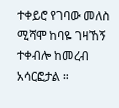ተቀይሮ የገባው መለስ ሚሻሞ ከባዬ ገዛኸኝ ተቀብሎ ከመረብ አሳርፎታል ።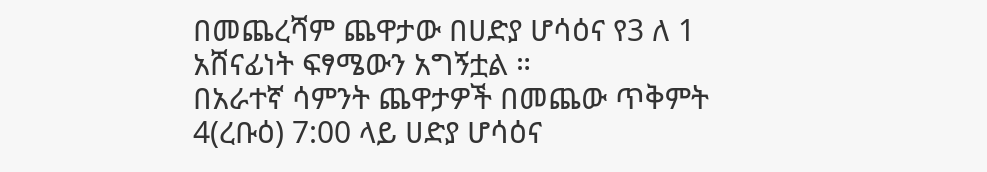በመጨረሻም ጨዋታው በሀድያ ሆሳዕና የ3 ለ 1 አሸናፊነት ፍፃሜውን አግኝቷል ።
በአራተኛ ሳምንት ጨዋታዎች በመጨው ጥቅምት 4(ረቡዕ) 7:00 ላይ ሀድያ ሆሳዕና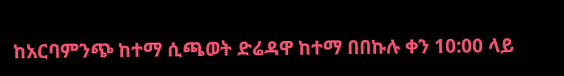ከአርባምንጭ ከተማ ሲጫወት ድሬዳዋ ከተማ በበኩሉ ቀን 10:00 ላይ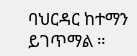ባህርዳር ከተማን ይገጥማል ።